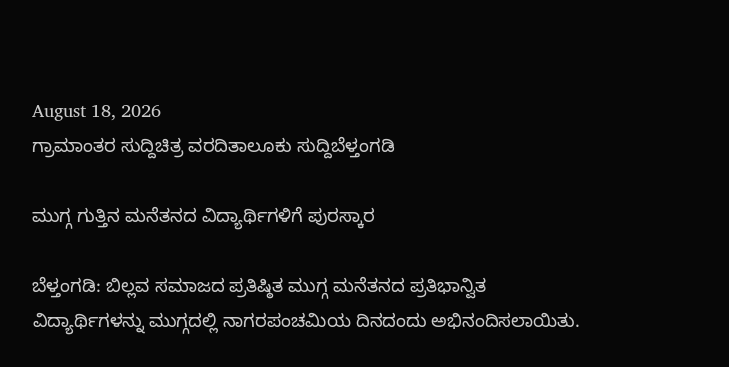August 18, 2026
ಗ್ರಾಮಾಂತರ ಸುದ್ದಿಚಿತ್ರ ವರದಿತಾಲೂಕು ಸುದ್ದಿಬೆಳ್ತಂಗಡಿ

ಮುಗ್ಗ ಗುತ್ತಿನ ಮನೆತನದ ವಿದ್ಯಾರ್ಥಿಗಳಿಗೆ ಪುರಸ್ಕಾರ

ಬೆಳ್ತಂಗಡಿ: ಬಿಲ್ಲವ ಸಮಾಜದ ಪ್ರತಿಷ್ಠಿತ ಮುಗ್ಗ ಮನೆತನದ ಪ್ರತಿಭಾನ್ವಿತ ವಿದ್ಯಾರ್ಥಿಗಳನ್ನು ಮುಗ್ಗದಲ್ಲಿ ನಾಗರಪಂಚಮಿಯ ದಿನದಂದು ಅಭಿನಂದಿಸಲಾಯಿತು.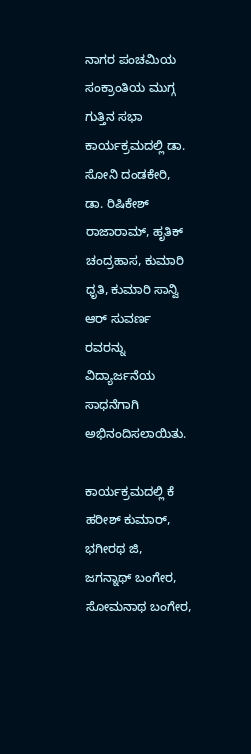ನಾಗರ ಪಂಚಮಿಯ ಸಂಕ್ರಾಂತಿಯ ಮುಗ್ಗ ಗುತ್ತಿನ ಸಭಾ ಕಾರ್ಯಕ್ರಮದಲ್ಲಿ ಡಾ. ಸೋನಿ ದಂಡಕೇರಿ, ಡಾ. ರಿಷಿಕೇಶ್ ರಾಜಾರಾಮ್, ಹೃತಿಕ್ ಚಂದ್ರಹಾಸ, ಕುಮಾರಿ ಧೃತಿ, ಕುಮಾರಿ ಸಾನ್ವಿ ಆರ್ ಸುವರ್ಣ ರವರನ್ನು ವಿದ್ಯಾರ್ಜನೆಯ ಸಾಧನೆಗಾಗಿ ಅಭಿನಂದಿಸಲಾಯಿತು.

ಕಾರ್ಯಕ್ರಮದಲ್ಲಿ ಕೆ ಹರೀಶ್ ಕುಮಾರ್, ಭಗೀರಥ ಜಿ, ಜಗನ್ನಾಥ್ ಬಂಗೇರ, ಸೋಮನಾಥ ಬಂಗೇರ,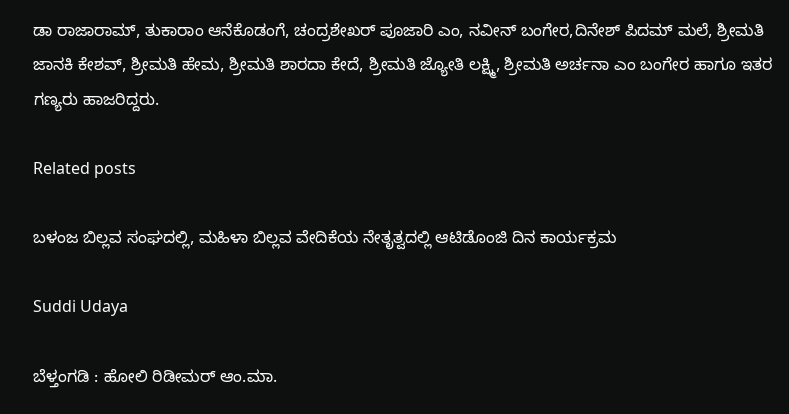ಡಾ ರಾಜಾರಾಮ್, ತುಕಾರಾಂ ಆನೆಕೊಡಂಗೆ, ಚಂದ್ರಶೇಖರ್ ಪೂಜಾರಿ ಎಂ, ನವೀನ್ ಬಂಗೇರ,ದಿನೇಶ್ ಪಿದಮ್ ಮಲೆ, ಶ್ರೀಮತಿ ಜಾನಕಿ ಕೇಶವ್, ಶ್ರೀಮತಿ ಹೇಮ, ಶ್ರೀಮತಿ ಶಾರದಾ ಕೇದೆ, ಶ್ರೀಮತಿ ಜ್ಯೋತಿ ಲಕ್ಷ್ಮಿ, ಶ್ರೀಮತಿ ಅರ್ಚನಾ ಎಂ ಬಂಗೇರ ಹಾಗೂ ಇತರ ಗಣ್ಯರು ಹಾಜರಿದ್ದರು.

Related posts

ಬಳಂಜ ಬಿಲ್ಲವ ಸಂಘದಲ್ಲಿ, ಮಹಿಳಾ ಬಿಲ್ಲವ ವೇದಿಕೆಯ ನೇತೃತ್ವದಲ್ಲಿ ಆಟಿಡೊಂಜಿ‌ ದಿನ ಕಾರ್ಯಕ್ರಮ

Suddi Udaya

ಬೆಳ್ತಂಗಡಿ : ಹೋಲಿ ರಿಡೀಮರ್ ಆಂ.ಮಾ.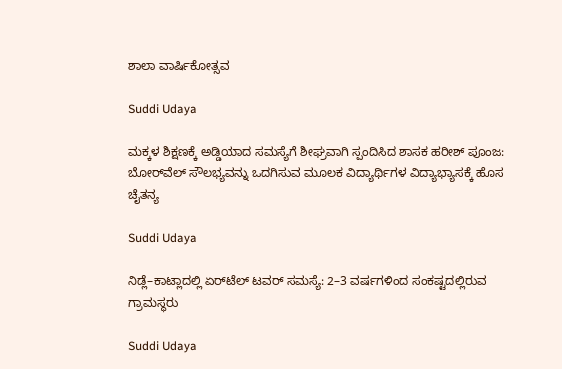ಶಾಲಾ ವಾರ್ಷಿಕೋತ್ಸವ

Suddi Udaya

ಮಕ್ಕಳ ಶಿಕ್ಷಣಕ್ಕೆ ಅಡ್ಡಿಯಾದ ಸಮಸ್ಯೆಗೆ ಶೀಘ್ರವಾಗಿ ಸ್ಪಂದಿಸಿದ ಶಾಸಕ ಹರೀಶ್ ಪೂಂಜ: ಬೋರ್‌ವೆಲ್ ಸೌಲಭ್ಯವನ್ನು ಒದಗಿಸುವ ಮೂಲಕ ವಿದ್ಯಾರ್ಥಿಗಳ ವಿದ್ಯಾಭ್ಯಾಸಕ್ಕೆ ಹೊಸ ಚೈತನ್ಯ

Suddi Udaya

ನಿಡ್ಲೆ–ಕಾಟ್ಲಾದಲ್ಲಿ ಏರ್‌ಟೆಲ್ ಟವರ್ ಸಮಸ್ಯೆ: 2–3 ವರ್ಷಗಳಿಂದ ಸಂಕಷ್ಟದಲ್ಲಿರುವ ಗ್ರಾಮಸ್ಥರು

Suddi Udaya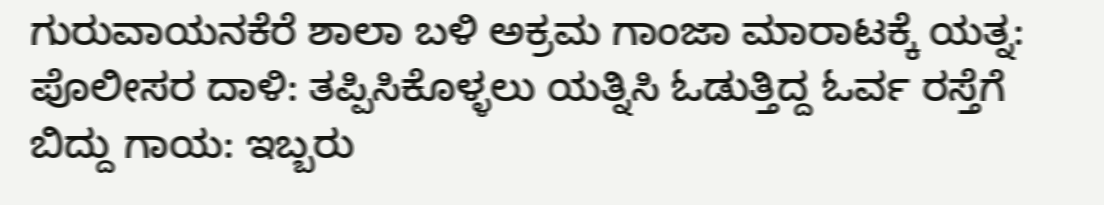ಗುರುವಾಯನಕೆರೆ ಶಾಲಾ ಬಳಿ ಅಕ್ರಮ ಗಾಂಜಾ ಮಾರಾಟಕ್ಕೆ ಯತ್ನ: ಪೊಲೀಸರ ದಾಳಿ: ತಪ್ಪಿಸಿಕೊಳ್ಳಲು ಯತ್ನಿಸಿ ಓಡುತ್ತಿದ್ದ ಓರ್ವ ರಸ್ತೆಗೆ ಬಿದ್ದು ಗಾಯ: ಇಬ್ಬರು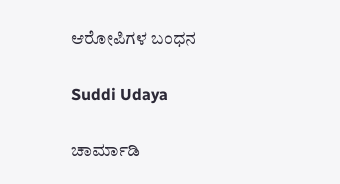ಆರೋಪಿಗಳ ಬಂಧನ

Suddi Udaya

ಚಾರ್ಮಾಡಿ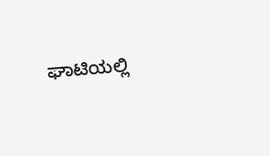ಘಾಟಿಯಲ್ಲಿ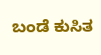ಬಂಡೆ ಕುಸಿತ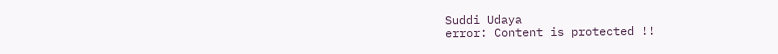Suddi Udaya
error: Content is protected !!